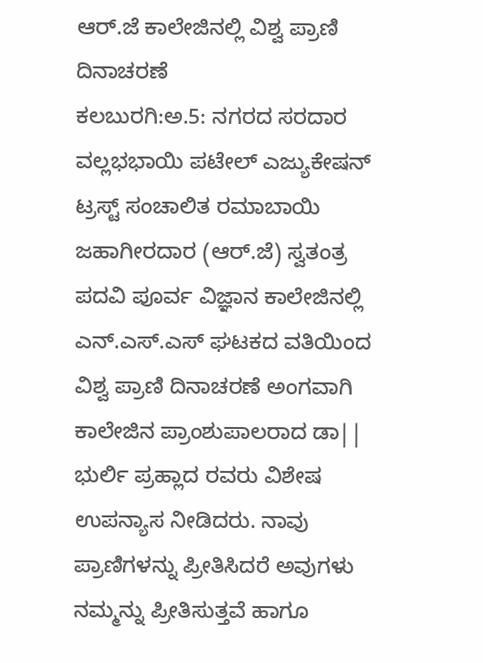ಆರ್.ಜೆ ಕಾಲೇಜಿನಲ್ಲಿ ವಿಶ್ವ ಪ್ರಾಣಿ ದಿನಾಚರಣೆ
ಕಲಬುರಗಿ:ಅ.5: ನಗರದ ಸರದಾರ ವಲ್ಲಭಭಾಯಿ ಪಟೇಲ್ ಎಜ್ಯುಕೇಷನ್ ಟ್ರಸ್ಟ್ ಸಂಚಾಲಿತ ರಮಾಬಾಯಿ ಜಹಾಗೀರದಾರ (ಆರ್.ಜೆ) ಸ್ವತಂತ್ರ ಪದವಿ ಪೂರ್ವ ವಿಜ್ಞಾನ ಕಾಲೇಜಿನಲ್ಲಿ ಎನ್.ಎಸ್.ಎಸ್ ಘಟಕದ ವತಿಯಿಂದ ವಿಶ್ವ ಪ್ರಾಣಿ ದಿನಾಚರಣೆ ಅಂಗವಾಗಿ ಕಾಲೇಜಿನ ಪ್ರಾಂಶುಪಾಲರಾದ ಡಾ|| ಭುರ್ಲಿ ಪ್ರಹ್ಲಾದ ರವರು ವಿಶೇಷ ಉಪನ್ಯಾಸ ನೀಡಿದರು. ನಾವು ಪ್ರಾಣಿಗಳನ್ನು ಪ್ರೀತಿಸಿದರೆ ಅವುಗಳು ನಮ್ಮನ್ನು ಪ್ರೀತಿಸುತ್ತವೆ ಹಾಗೂ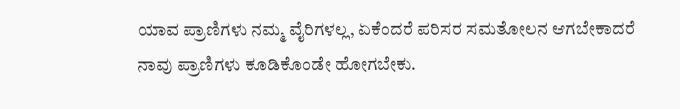ಯಾವ ಪ್ರಾಣಿಗಳು ನಮ್ಮ ವೈರಿಗಳಲ್ಲ, ಏಕೆಂದರೆ ಪರಿಸರ ಸಮತೋಲನ ಆಗಬೇಕಾದರೆ ನಾವು ಪ್ರಾಣಿಗಳು ಕೂಡಿಕೊಂಡೇ ಹೋಗಬೇಕು.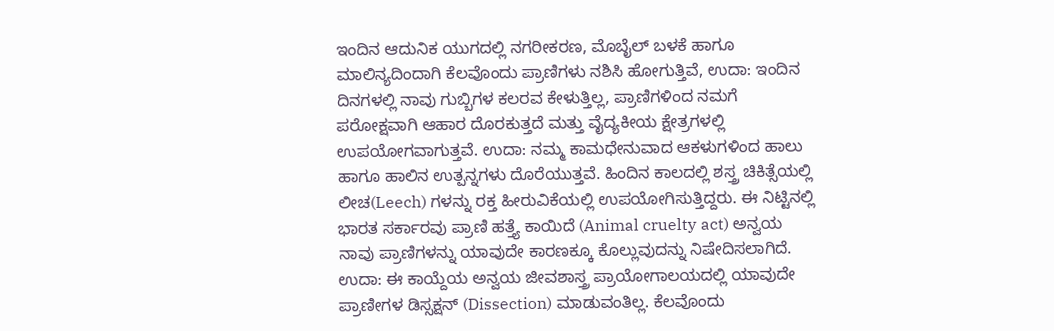ಇಂದಿನ ಆದುನಿಕ ಯುಗದಲ್ಲಿ ನಗರೀಕರಣ, ಮೊಬೈಲ್ ಬಳಕೆ ಹಾಗೂ ಮಾಲಿನ್ಯದಿಂದಾಗಿ ಕೆಲವೊಂದು ಪ್ರಾಣಿಗಳು ನಶಿಸಿ ಹೋಗುತ್ತಿವೆ, ಉದಾ: ಇಂದಿನ ದಿನಗಳಲ್ಲಿ ನಾವು ಗುಬ್ಬಿಗಳ ಕಲರವ ಕೇಳುತ್ತಿಲ್ಲ, ಪ್ರಾಣಿಗಳಿಂದ ನಮಗೆ ಪರೋಕ್ಷವಾಗಿ ಆಹಾರ ದೊರಕುತ್ತದೆ ಮತ್ತು ವೈದ್ಯಕೀಯ ಕ್ಷೇತ್ರಗಳಲ್ಲಿ ಉಪಯೋಗವಾಗುತ್ತವೆ. ಉದಾ: ನಮ್ಮ ಕಾಮಧೇನುವಾದ ಆಕಳುಗಳಿಂದ ಹಾಲು ಹಾಗೂ ಹಾಲಿನ ಉತ್ಪನ್ನಗಳು ದೊರೆಯುತ್ತವೆ. ಹಿಂದಿನ ಕಾಲದಲ್ಲಿ ಶಸ್ತ್ರ ಚಿಕಿತ್ಸೆಯಲ್ಲಿ ಲೀಚ(Leech) ಗಳನ್ನು ರಕ್ತ ಹೀರುವಿಕೆಯಲ್ಲಿ ಉಪಯೋಗಿಸುತ್ತಿದ್ದರು. ಈ ನಿಟ್ಟಿನಲ್ಲಿ ಭಾರತ ಸರ್ಕಾರವು ಪ್ರಾಣಿ ಹತ್ತ್ಯೆ ಕಾಯಿದೆ (Animal cruelty act) ಅನ್ವಯ ನಾವು ಪ್ರಾಣಿಗಳನ್ನು ಯಾವುದೇ ಕಾರಣಕ್ಕೂ ಕೊಲ್ಲುವುದನ್ನು ನಿಷೇದಿಸಲಾಗಿದೆ. ಉದಾ: ಈ ಕಾಯ್ದೆಯ ಅನ್ವಯ ಜೀವಶಾಸ್ತ್ರ ಪ್ರಾಯೋಗಾಲಯದಲ್ಲಿ ಯಾವುದೇ ಪ್ರಾಣೀಗಳ ಡಿಸ್ಸಕ್ಷನ್ (Dissection) ಮಾಡುವಂತಿಲ್ಲ. ಕೆಲವೊಂದು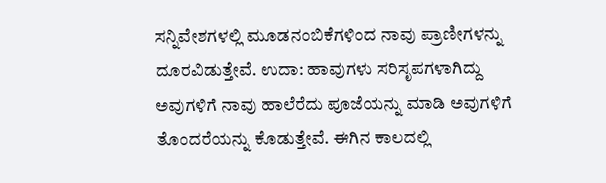ಸನ್ನಿವೇಶಗಳಲ್ಲಿ ಮೂಡನಂಬಿಕೆಗಳಿಂದ ನಾವು ಪ್ರಾಣೀಗಳನ್ನು ದೂರವಿಡುತ್ತೇವೆ. ಉದಾ: ಹಾವುಗಳು ಸರಿಸೃಪಗಳಾಗಿದ್ದು ಅವುಗಳಿಗೆ ನಾವು ಹಾಲೆರೆದು ಪೂಜೆಯನ್ನು ಮಾಡಿ ಅವುಗಳಿಗೆ ತೊಂದರೆಯನ್ನು ಕೊಡುತ್ತೇವೆ. ಈಗಿನ ಕಾಲದಲ್ಲಿ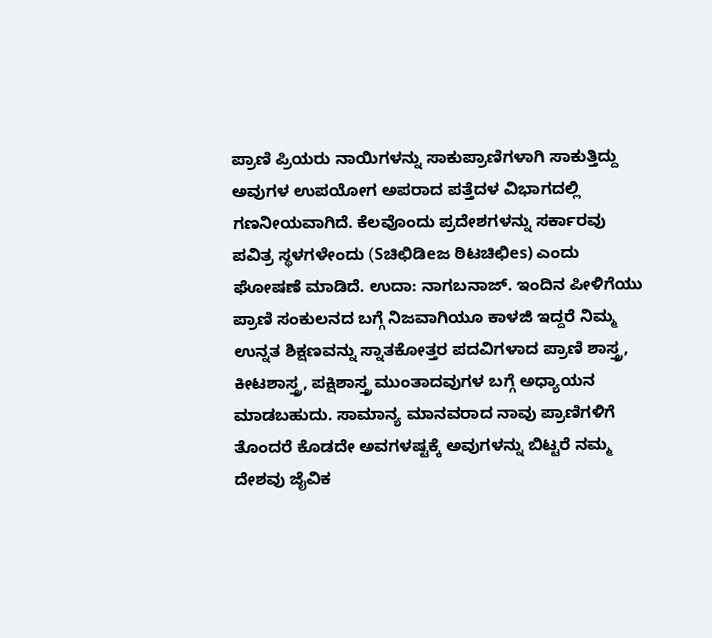ಪ್ರಾಣಿ ಪ್ರಿಯರು ನಾಯಿಗಳನ್ನು ಸಾಕುಪ್ರಾಣಿಗಳಾಗಿ ಸಾಕುತ್ತಿದ್ದು ಅವುಗಳ ಉಪಯೋಗ ಅಪರಾದ ಪತ್ತೆದಳ ವಿಭಾಗದಲ್ಲಿ ಗಣನೀಯವಾಗಿದೆ. ಕೆಲವೊಂದು ಪ್ರದೇಶಗಳನ್ನು ಸರ್ಕಾರವು ಪವಿತ್ರ ಸ್ಥಳಗಳೇಂದು (Sಚಿಛಿಡಿeಜ ಠಿಟಚಿಛಿes) ಎಂದು ಘೋಷಣೆ ಮಾಡಿದೆ. ಉದಾ: ನಾಗಬನಾಜ್. ಇಂದಿನ ಪೀಳಿಗೆಯು ಪ್ರಾಣಿ ಸಂಕುಲನದ ಬಗ್ಗೆ ನಿಜವಾಗಿಯೂ ಕಾಳಜಿ ಇದ್ದರೆ ನಿಮ್ಮ ಉನ್ನತ ಶಿಕ್ಷಣವನ್ನು ಸ್ನಾತಕೋತ್ತರ ಪದವಿಗಳಾದ ಪ್ರಾಣಿ ಶಾಸ್ತ್ರ, ಕೀಟಶಾಸ್ತ್ರ, ಪಕ್ಷಿಶಾಸ್ತ್ರ ಮುಂತಾದವುಗಳ ಬಗ್ಗೆ ಅಧ್ಯಾಯನ ಮಾಡಬಹುದು. ಸಾಮಾನ್ಯ ಮಾನವರಾದ ನಾವು ಪ್ರಾಣಿಗಳಿಗೆ ತೊಂದರೆ ಕೊಡದೇ ಅವಗಳಷ್ಟಕ್ಕೆ ಅವುಗಳನ್ನು ಬಿಟ್ಟರೆ ನಮ್ಮ ದೇಶವು ಜೈವಿಕ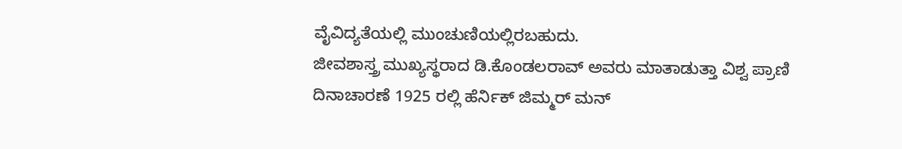ವೈವಿದ್ಯತೆಯಲ್ಲಿ ಮುಂಚುಣಿಯಲ್ಲಿರಬಹುದು.
ಜೀವಶಾಸ್ತ್ರ ಮುಖ್ಯಸ್ಥರಾದ ಡಿ.ಕೊಂಡಲರಾವ್ ಅವರು ಮಾತಾಡುತ್ತಾ ವಿಶ್ವ ಪ್ರಾಣಿ ದಿನಾಚಾರಣೆ 1925 ರಲ್ಲಿ ಹೆರ್ನಿಕ್ ಜಿಮ್ಮರ್ ಮನ್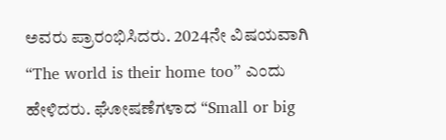ಅವರು ಪ್ರಾರಂಭಿಸಿದರು. 2024ನೇ ವಿಷಯವಾಗಿ “The world is their home too” ಎಂದು ಹೇಳಿದರು. ಘೋಷಣೆಗಳಾದ “Small or big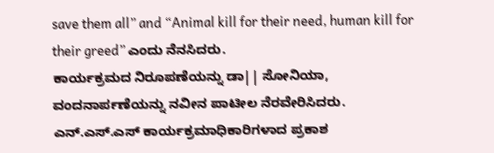save them all” and “Animal kill for their need, human kill for their greed” ಎಂದು ನೆನಸಿದರು.
ಕಾರ್ಯಕ್ರಮದ ನಿರೂಪಣೆಯನ್ನು ಡಾ|| ಸೋನಿಯಾ, ವಂದನಾರ್ಪಣೆಯನ್ನು ನವೀನ ಪಾಟೀಲ ನೆರವೇರಿಸಿದರು. ಎನ್.ಎಸ್.ಎಸ್ ಕಾರ್ಯಕ್ರಮಾಧಿಕಾರಿಗಳಾದ ಪ್ರಕಾಶ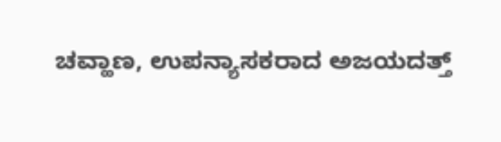ಚವ್ಹಾಣ, ಉಪನ್ಯಾಸಕರಾದ ಅಜಯದತ್ತ್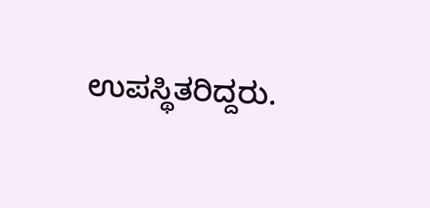ಉಪಸ್ಥಿತರಿದ್ದರು.